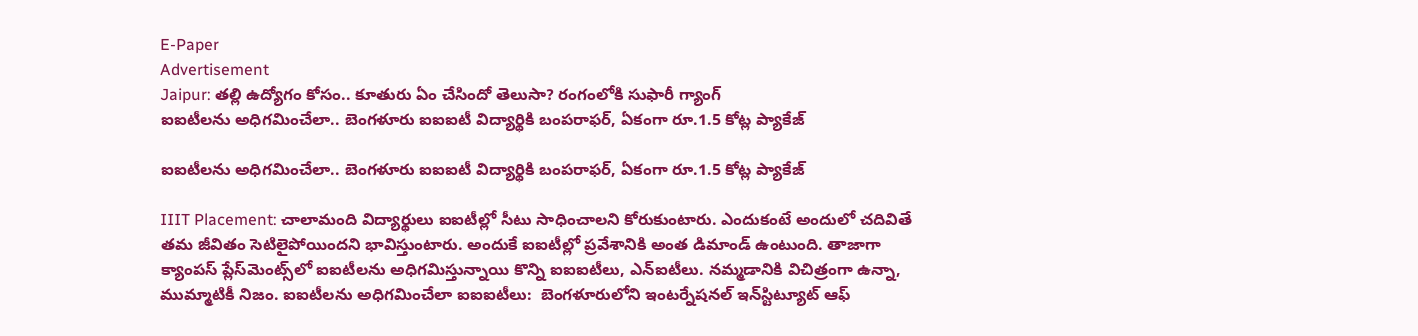E-Paper
Advertisement
Jaipur: త‌ల్లి ఉద్యోగం కోసం.. కూతురు ఏం చేసిందో తెలుసా? రంగంలోకి సుఫారీ గ్యాంగ్
ఐఐటీలను అధిగమించేలా.. బెంగళూరు ఐఐఐటీ విద్యార్థి‌కి బంపరాఫర్, ఏకంగా రూ.1.5 కోట్ల ప్యాకేజ్

ఐఐటీలను అధిగమించేలా.. బెంగళూరు ఐఐఐటీ విద్యార్థి‌కి బంపరాఫర్, ఏకంగా రూ.1.5 కోట్ల ప్యాకేజ్

IIIT Placement: చాలామంది విద్యార్థులు ఐఐటీల్లో సీటు సాధించాలని కోరుకుంటారు. ఎందుకంటే అందులో చదివితే తమ జీవితం సెటిలైపోయిందని భావిస్తుంటారు. అందుకే ఐఐటీల్లో ప్రవేశానికి అంత డిమాండ్ ఉంటుంది. తాజాగా క్యాంపస్ ప్లేస్‌మెంట్స్‌లో ఐఐటీలను అధిగమిస్తున్నాయి కొన్ని ఐఐఐటీలు, ఎన్ఐటీలు. నమ్మడానికి విచిత్రంగా ఉన్నా, ముమ్మాటికీ నిజం. ఐఐటీలను అధిగమించేలా ఐఐఐటీలు:  బెంగళూరులోని ఇంటర్నేషనల్ ఇన్‌స్టిట్యూట్ ఆఫ్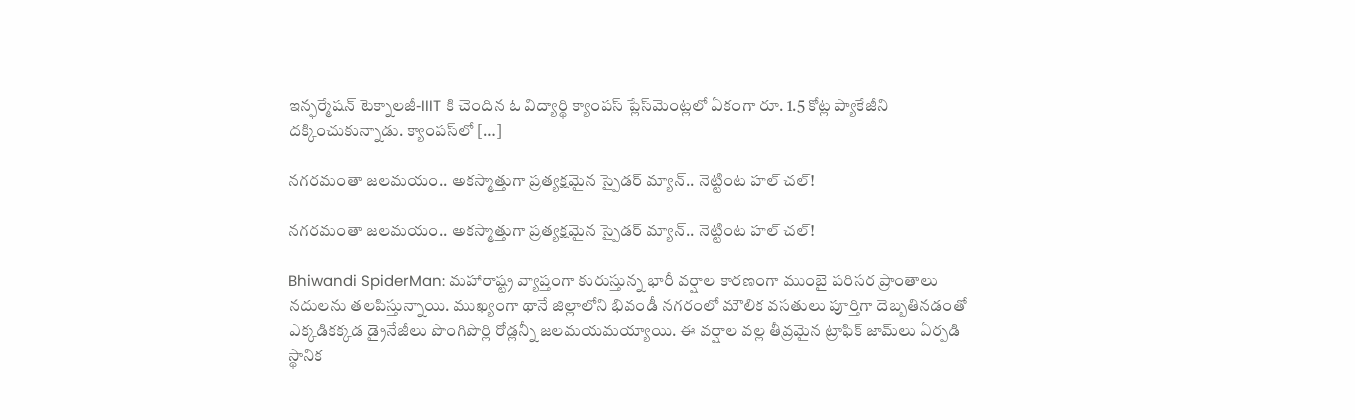ఇన్ఫర్మేషన్ టెక్నాలజీ-IIIT కి చెందిన ఓ విద్యార్థి క్యాంపస్ ప్లేస్‌మెంట్లలో ఏకంగా రూ. 1.5 కోట్ల ప్యాకేజీని దక్కించుకున్నాడు. క్యాంపస్‌లో […]

నగరమంతా జలమయం.. అకస్మాత్తుగా ప్రత్యక్షమైన స్పైడర్ మ్యాన్.. నెట్టింట హల్ చల్!

నగరమంతా జలమయం.. అకస్మాత్తుగా ప్రత్యక్షమైన స్పైడర్ మ్యాన్.. నెట్టింట హల్ చల్!

Bhiwandi SpiderMan: మహారాష్ట్ర వ్యాప్తంగా కురుస్తున్న భారీ వర్షాల కారణంగా ముంబై పరిసర ప్రాంతాలు నదులను తలపిస్తున్నాయి. ముఖ్యంగా థానే జిల్లాలోని భివండీ నగరంలో మౌలిక వసతులు పూర్తిగా దెబ్బతినడంతో ఎక్కడికక్కడ డ్రైనేజీలు పొంగిపొర్లి రోడ్లన్నీ జలమయమయ్యాయి. ఈ వర్షాల వల్ల తీవ్రమైన ట్రాఫిక్ జామ్‌లు ఏర్పడి స్థానిక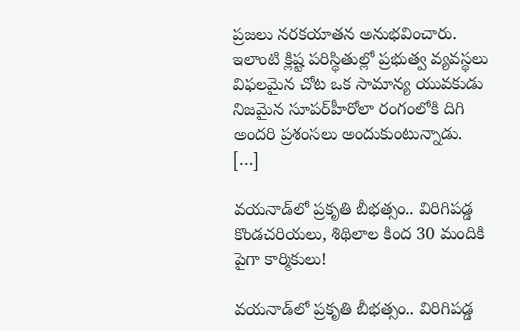ప్రజలు నరకయాతన అనుభవించారు. ఇలాంటి క్లిష్ట పరిస్థితుల్లో ప్రభుత్వ వ్యవస్థలు విఫలమైన చోట ఒక సామాన్య యువకుడు నిజమైన సూపర్‌హీరోలా రంగంలోకి దిగి అందరి ప్రశంసలు అందుకుంటున్నాడు. […]

వయనాడ్‌లో ప్రకృతి బీభత్సం.. విరిగిపడ్డ కొండచరియలు, శిథిలాల కింద 30 మందికి పైగా కార్మికులు!

వయనాడ్‌లో ప్రకృతి బీభత్సం.. విరిగిపడ్డ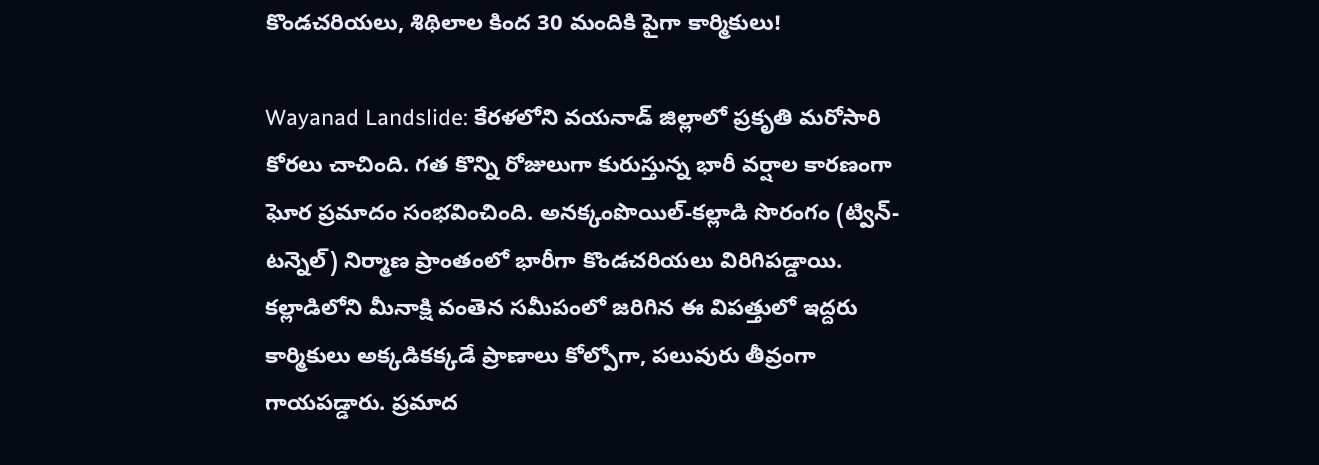కొండచరియలు, శిథిలాల కింద 30 మందికి పైగా కార్మికులు!

Wayanad Landslide: కేరళలోని వయనాడ్‌ జిల్లాలో ప్రకృతి మరోసారి కోరలు చాచింది. గత కొన్ని రోజులుగా కురుస్తున్న భారీ వర్షాల కారణంగా ఘోర ప్రమాదం సంభవించింది. అనక్కంపొయిల్‌-కల్లాడి సొరంగం (ట్విన్-టన్నెల్) నిర్మాణ ప్రాంతంలో భారీగా కొండచరియలు విరిగిపడ్డాయి. కల్లాడిలోని మీనాక్షి వంతెన సమీపంలో జరిగిన ఈ విపత్తులో ఇద్దరు కార్మికులు అక్కడికక్కడే ప్రాణాలు కోల్పోగా, పలువురు తీవ్రంగా గాయపడ్డారు. ప్రమాద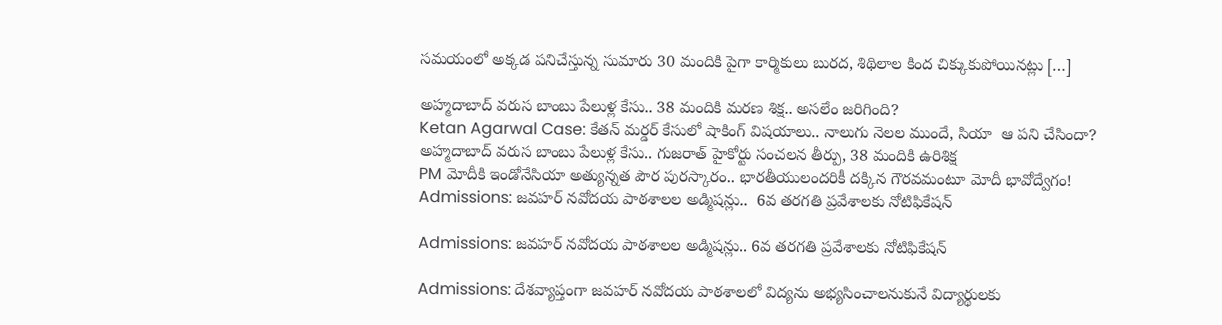సమయంలో అక్కడ పనిచేస్తున్న సుమారు 30 మందికి పైగా కార్మికులు బురద, శిథిలాల కింద చిక్కుకుపోయినట్లు […]

అహ్మదాబాద్ వరుస బాంబు పేలుళ్ల కేసు.. 38 మందికి మరణ శిక్ష.. అసలేం జరిగింది?
Ketan Agarwal Case: కేతన్ మర్డర్ కేసులో షాకింగ్ విషయాలు.. నాలుగు నెలల ముందే, సియా  ఆ పని చేసిందా?
అహ్మదాబాద్ వరుస బాంబు పేలుళ్ల కేసు.. గుజరాత్ హైకోర్టు సంచలన తీర్పు, 38 మందికి ఉరిశిక్ష
PM మోదీకి ఇండోనేసియా అత్యున్నత పౌర పురస్కారం.. భారతీయులందరికీ దక్కిన గౌరవమంటూ మోదీ భావోద్వేగం!
Admissions: జవహర్ నవోదయ పాఠశాలల అడ్మిషన్లు..  6వ తరగతి ప్రవేశాలకు నోటిఫికేషన్

Admissions: జవహర్ నవోదయ పాఠశాలల అడ్మిషన్లు.. 6వ తరగతి ప్రవేశాలకు నోటిఫికేషన్

Admissions: దేశవ్యాప్తంగా జవహర్ నవోదయ పాఠశాలలో విద్యను అభ్యసించాలనుకునే విద్యార్థులకు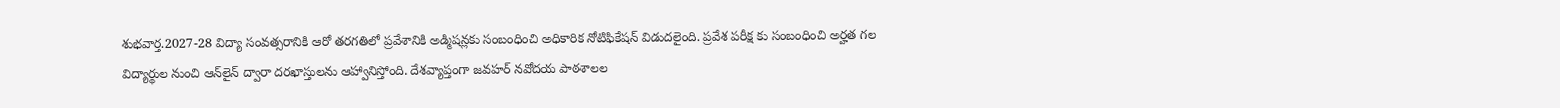శుభవార్త.2027-28 విద్యా సంవత్సరానికి ఆరో తరగతిలో ప్రవేశానికి అడ్మిషన్లకు సంబంధించి అధికారిక నోటిఫికేషన్ విడుదలైంది. ప్రవేశ పరీక్ష కు సంబంధించి అర్హత గల విద్యార్థుల నుంచి ఆన్‌లైన్ ద్వారా దరఖాస్తులను ఆహ్వానిస్తోంది. దేశవ్యాప్తంగా జవహర్ నవోదయ పాఠశాలల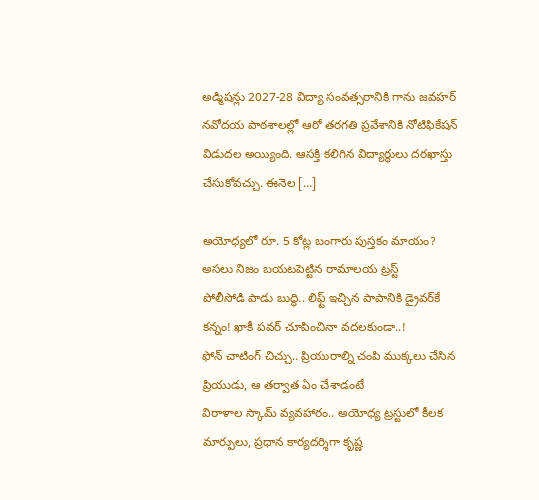అడ్మిషన్లు 2027-28 విద్యా సంవత్సరానికి గాను జవహర్ నవోదయ పాఠశాలల్లో ఆరో తరగతి ప్రవేశానికి నోటిఫికేషన్ విడుదల అయ్యింది. ఆసక్తి కలిగిన విద్యార్థులు దరఖాస్తు చేసుకోవచ్చు. ఈనెల […]

అయోధ్యలో రూ. 5 కోట్ల బంగారు పుస్తకం మాయం? అసలు నిజం బయటపెట్టిన రామాలయ ట్రస్ట్
పోలీసోడి పాడు బుద్ధి.. లిఫ్ట్ ఇచ్చిన పాపానికి డ్రైవర్‌కే కన్నం! ఖాకీ పవర్ చూపించినా వదలకుండా..!
ఫోన్ చాటింగ్ చిచ్చు.. ప్రియురాల్ని చంపి ముక్కలు చేసిన ప్రియుడు, ఆ తర్వాత ఏం చేశాడంటే
విరాళాల స్కామ్ వ్యవహారం.. అయోధ్య ట్రస్టు‌లో కీలక మార్పులు, ప్రధాన కార్యదర్శిగా కృష్ణ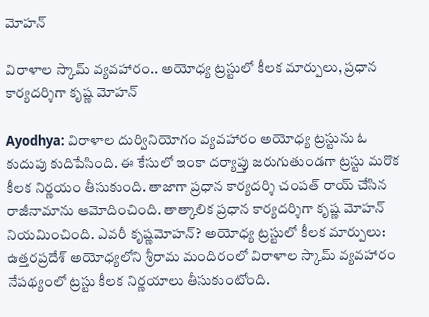మోహన్‌

విరాళాల స్కామ్ వ్యవహారం.. అయోధ్య ట్రస్టు‌లో కీలక మార్పులు, ప్రధాన కార్యదర్శిగా కృష్ణ మోహన్‌

Ayodhya: విరాళాల దుర్వినియోగం వ్యవహారం అయోధ్య ట్రస్టును ఓ కుదుపు కుదిపేసింది. ఈ కేసులో ఇంకా దర్యాప్తు జరుగుతుండగా ట్రస్టు మరొక కీలక నిర్ణయం తీసుకుంది. తాజాగా ప్రధాన కార్యదర్శి చంపత్‌ రాయ్‌ చేసిన రాజీనామాను ఆమోదించింది. తాత్కాలిక ప్రధాన కార్యదర్శిగా కృష్ణ మోహన్‌ నియమించింది. ఎవరీ కృష్ణమోహన్? అయోధ్య ట్రస్టు‌లో కీలక మార్పులు: ఉత్తరప్రదేశ్‌ అయోధ్యలోని శ్రీరామ మందిరంలో విరాళాల స్కామ్ వ్యవహారం నేపథ్యంలో ట్రస్టు కీలక నిర్ణయాలు తీసుకుంటోంది.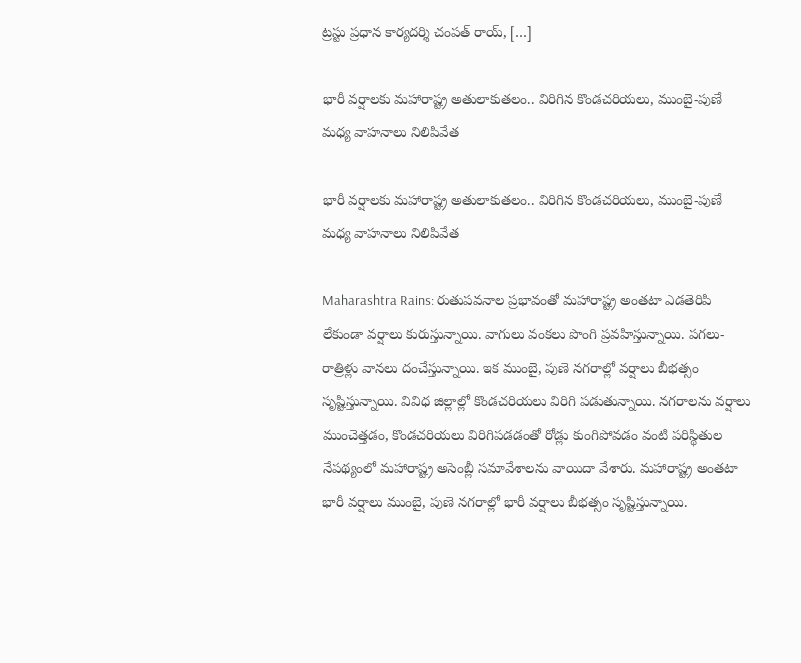ట్రస్టు ప్రధాన కార్యదర్శి చంపత్ రాయ్, […]

భారీ వర్షాలకు మహారాష్ట్ర అతులాకుతలం.. విరిగిన కొండచరియలు, ముంబై-పుణే మధ్య వాహనాలు నిలిపివేత

భారీ వర్షాలకు మహారాష్ట్ర అతులాకుతలం.. విరిగిన కొండచరియలు, ముంబై-పుణే మధ్య వాహనాలు నిలిపివేత

Maharashtra Rains: రుతుపవనాల ప్రభావంతో మహారాష్ట్ర అంతటా ఎడతెరిపి లేకుండా వర్షాలు కురుస్తున్నాయి. వాగులు వంకలు పొంగి ప్రవహిస్తున్నాయి. పగలు-రాత్రిళ్లు వానలు దంచేస్తున్నాయి. ఇక ముంబై, పుణె నగరాల్లో వర్షాలు బీభత్సం సృష్టిస్తున్నాయి. వివిధ జిల్లాల్లో కొండచరియలు విరిగి పడుతున్నాయి. నగరాలను వర్షాలు ముంచెత్తడం, కొండచరియలు విరిగిపడడంతో రోడ్లు కుంగిపోవడం వంటి పరిస్థితుల నేపథ్యంలో మహారాష్ట్ర అసెంబ్లీ సమావేశాలను వాయిదా వేశారు. మహారాష్ట్ర అంతటా భారీ వర్షాలు ముంబై, పుణె నగరాల్లో భారీ వర్షాలు బీభత్సం సృష్టిస్తున్నాయి.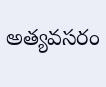అత్యవసరం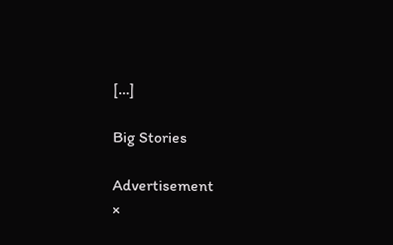[…]

Big Stories

Advertisement
×